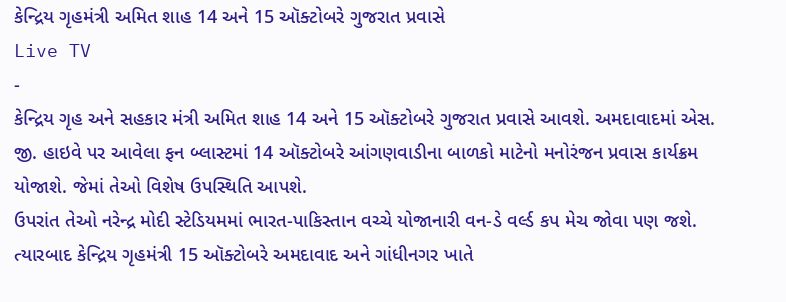કેન્દ્રિય ગૃહમંત્રી અમિત શાહ 14 અને 15 ઑક્ટોબરે ગુજરાત પ્રવાસે
Live TV
-
કેન્દ્રિય ગૃહ અને સહકાર મંત્રી અમિત શાહ 14 અને 15 ઑક્ટોબરે ગુજરાત પ્રવાસે આવશે. અમદાવાદમાં એસ. જી. હાઇવે પર આવેલા ફન બ્લાસ્ટમાં 14 ઑક્ટોબરે આંગણવાડીના બાળકો માટેનો મનોરંજન પ્રવાસ કાર્યક્રમ યોજાશે. જેમાં તેઓ વિશેષ ઉપસ્થિતિ આપશે.
ઉપરાંત તેઓ નરેન્દ્ર મોદી સ્ટેડિયમમાં ભારત-પાકિસ્તાન વચ્ચે યોજાનારી વન-ડે વર્લ્ડ કપ મેચ જોવા પણ જશે. ત્યારબાદ કેન્દ્રિય ગૃહમંત્રી 15 ઑક્ટોબરે અમદાવાદ અને ગાંધીનગર ખાતે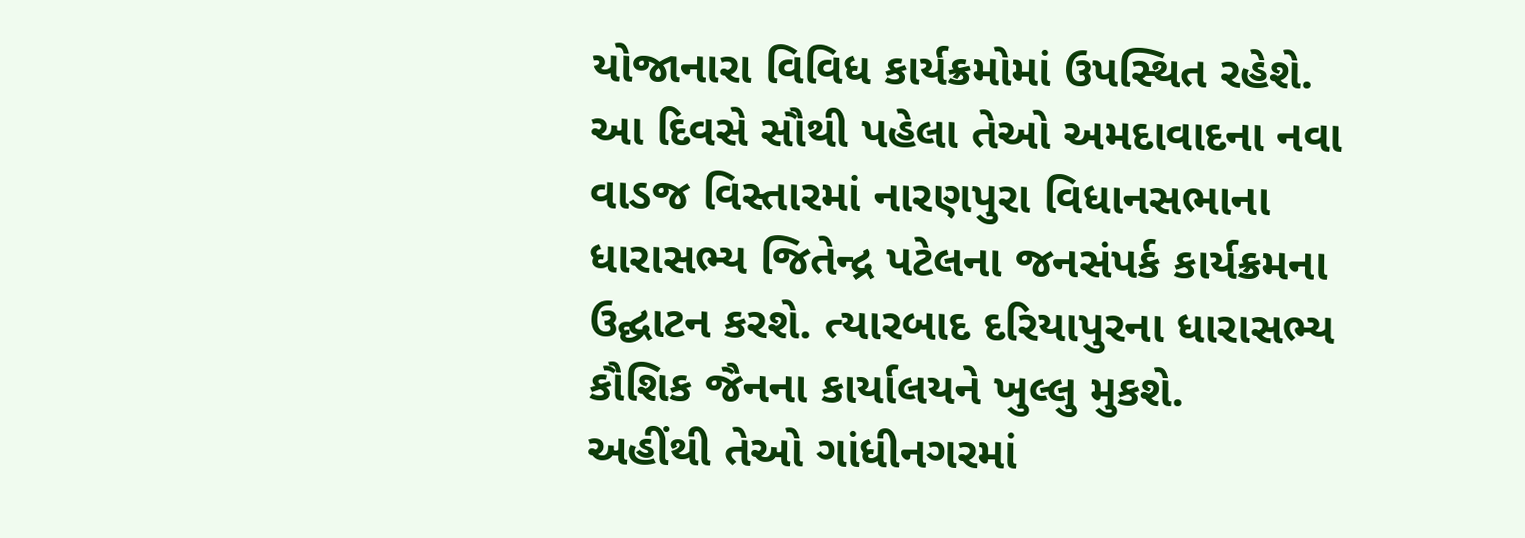યોજાનારા વિવિધ કાર્યક્રમોમાં ઉપસ્થિત રહેશે.
આ દિવસે સૌથી પહેલા તેઓ અમદાવાદના નવા વાડજ વિસ્તારમાં નારણપુરા વિધાનસભાના ધારાસભ્ય જિતેન્દ્ર પટેલના જનસંપર્ક કાર્યક્રમના ઉદ્ઘાટન કરશે. ત્યારબાદ દરિયાપુરના ધારાસભ્ય કૌશિક જૈનના કાર્યાલયને ખુલ્લુ મુકશે.
અહીંથી તેઓ ગાંધીનગરમાં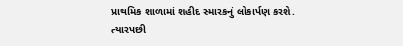પ્રાથમિક શાળામાં શહીદ સ્મારકનું લોકાર્પણ કરશે. ત્યારપછી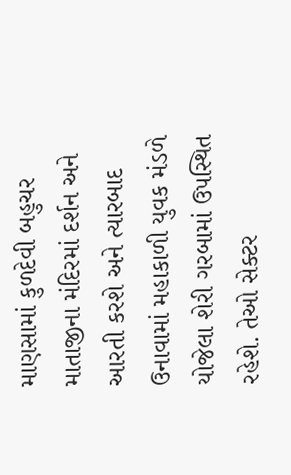માણસામાં કુળદેવી બહુચર માતાજીના મંદિરમાં દર્શન અને આરતી કરશે અને ત્યારબાદ ઉનાવામાં મહાકાળી યુવક મંડળે યોજેલા શેરી ગરબામાં ઉપસ્થિત રહેશે. તેઓ સેક્ટર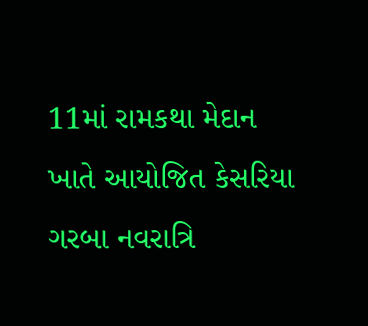11માં રામકથા મેદાન ખાતે આયોજિત કેસરિયા ગરબા નવરાત્રિ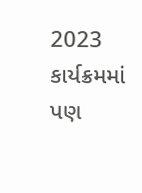2023 કાર્યક્રમમાં પણ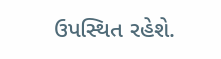ઉપસ્થિત રહેશે.